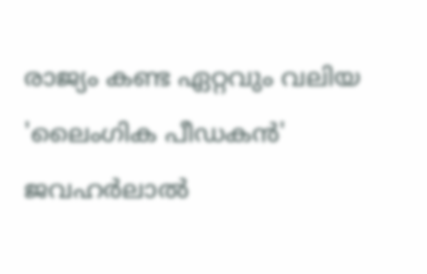രാജ്യം കണ്ട ഏറ്റവും വലിയ 'ലൈംഗിക പീഡകന്‍' ജവഹര്‍ലാല്‍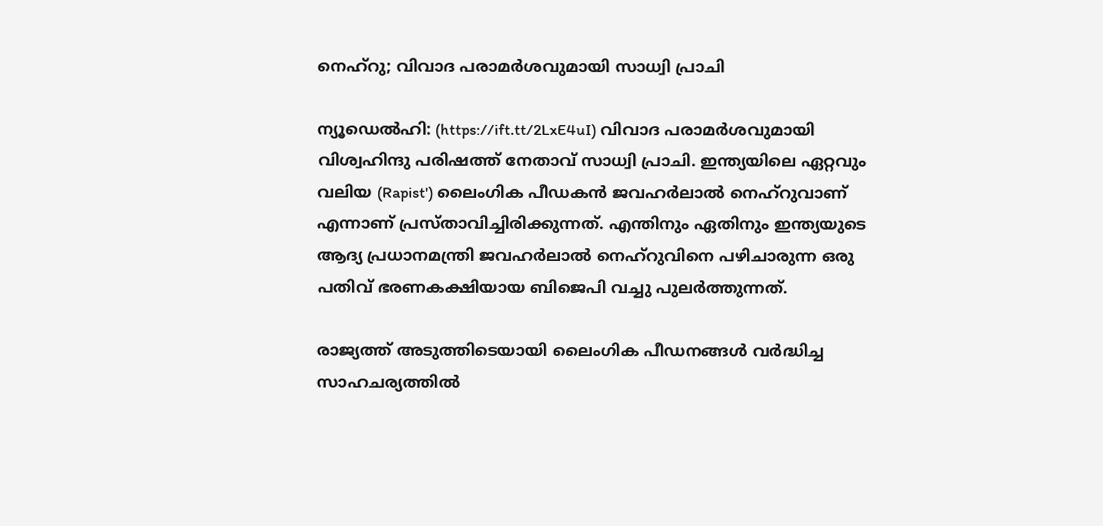നെഹ്‌റു; വിവാദ പരാമര്‍ശവുമായി സാധ്വി പ്രാചി

ന്യൂഡെല്‍ഹി: (https://ift.tt/2LxE4uI) വിവാദ പരാമര്‍ശവുമായി വിശ്വഹിന്ദു പരിഷത്ത് നേതാവ് സാധ്വി പ്രാചി. ഇന്ത്യയിലെ ഏറ്റവും വലിയ (Rapist') ലൈംഗിക പീഡകന്‍ ജവഹര്‍ലാല്‍ നെഹ്‌റുവാണ് എന്നാണ് പ്രസ്താവിച്ചിരിക്കുന്നത്. എന്തിനും ഏതിനും ഇന്ത്യയുടെ ആദ്യ പ്രധാനമന്ത്രി ജവഹര്‍ലാല്‍ നെഹ്‌റുവിനെ പഴിചാരുന്ന ഒരു പതിവ് ഭരണകക്ഷിയായ ബിജെപി വച്ചു പുലര്‍ത്തുന്നത്.

രാജ്യത്ത് അടുത്തിടെയായി ലൈംഗിക പീഡനങ്ങള്‍ വര്‍ദ്ധിച്ച സാഹചര്യത്തില്‍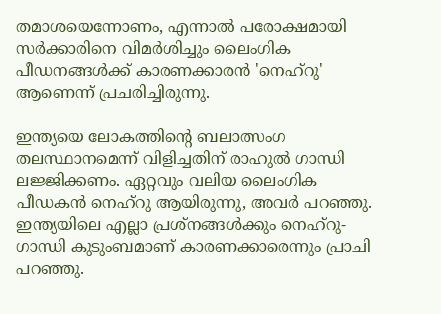തമാശയെന്നോണം, എന്നാല്‍ പരോക്ഷമായി സര്‍ക്കാരിനെ വിമര്‍ശിച്ചും ലൈംഗിക പീഡനങ്ങള്‍ക്ക് കാരണക്കാരന്‍ 'നെഹ്റു' ആണെന്ന് പ്രചരിച്ചിരുന്നു.

ഇന്ത്യയെ ലോകത്തിന്റെ ബലാത്സംഗ തലസ്ഥാനമെന്ന് വിളിച്ചതിന് രാഹുല്‍ ഗാന്ധി ലജ്ജിക്കണം. ഏറ്റവും വലിയ ലൈംഗിക പീഡകന്‍ നെഹ്റു ആയിരുന്നു, അവര്‍ പറഞ്ഞു. ഇന്ത്യയിലെ എല്ലാ പ്രശ്നങ്ങള്‍ക്കും നെഹ്റു-ഗാന്ധി കുടുംബമാണ് കാരണക്കാരെന്നും പ്രാചി പറഞ്ഞു.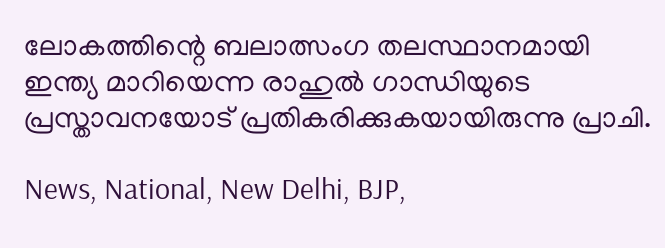ലോകത്തിന്റെ ബലാത്സംഗ തലസ്ഥാനമായി ഇന്ത്യ മാറിയെന്ന രാഹുല്‍ ഗാന്ധിയുടെ പ്രസ്താവനയോട് പ്രതികരിക്കുകയായിരുന്നു പ്രാചി.

News, National, New Delhi, BJP,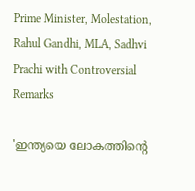Prime Minister, Molestation, Rahul Gandhi, MLA, Sadhvi Prachi with Controversial Remarks

'ഇന്ത്യയെ ലോകത്തിന്റെ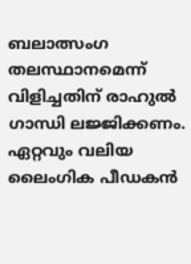ബലാത്സംഗ തലസ്ഥാനമെന്ന് വിളിച്ചതിന് രാഹുല്‍ ഗാന്ധി ലജ്ജിക്കണം. ഏറ്റവും വലിയ ലൈംഗിക പീഡകന്‍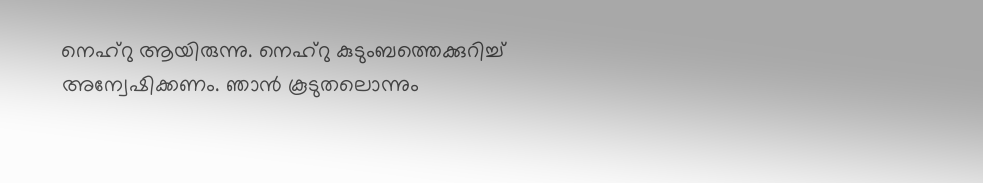നെഹ്റു ആയിരുന്നു. നെഹ്റു കുടുംബത്തെക്കുറിച്ച് അന്വേഷിക്കണം. ഞാന്‍ കൂടുതലൊന്നും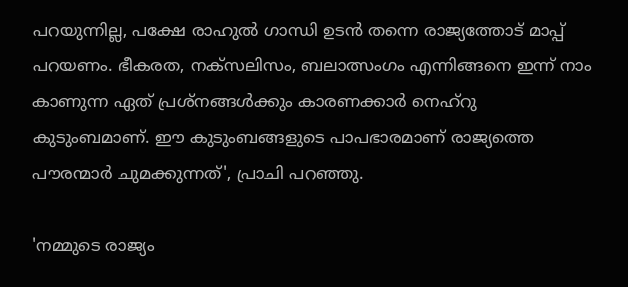പറയുന്നില്ല, പക്ഷേ രാഹുല്‍ ഗാന്ധി ഉടന്‍ തന്നെ രാജ്യത്തോട് മാപ്പ് പറയണം. ഭീകരത, നക്‌സലിസം, ബലാത്സംഗം എന്നിങ്ങനെ ഇന്ന് നാം കാണുന്ന ഏത് പ്രശ്നങ്ങള്‍ക്കും കാരണക്കാര്‍ നെഹ്റു കുടുംബമാണ്. ഈ കുടുംബങ്ങളുടെ പാപഭാരമാണ് രാജ്യത്തെ പൗരന്മാര്‍ ചുമക്കുന്നത്', പ്രാചി പറഞ്ഞു.

'നമ്മുടെ രാജ്യം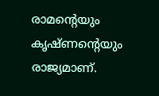രാമന്റെയും കൃഷ്ണന്റെയും രാജ്യമാണ്.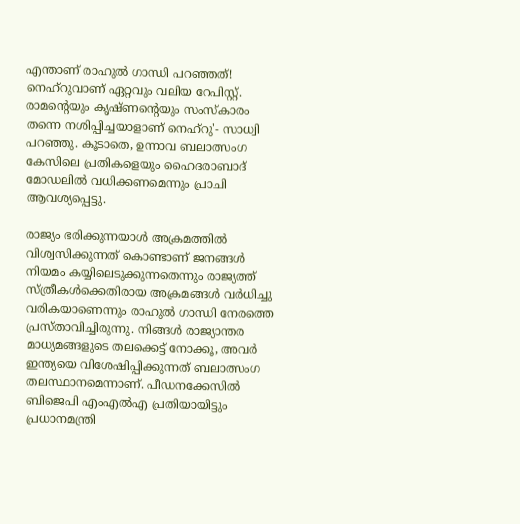എന്താണ് രാഹുല്‍ ഗാന്ധി പറഞ്ഞത്! നെഹ്റുവാണ് ഏറ്റവും വലിയ റേപിസ്റ്റ്. രാമന്റെയും കൃഷ്ണന്റെയും സംസ്‌കാരം തന്നെ നശിപ്പിച്ചയാളാണ് നെഹ്റു'- സാധ്വി പറഞ്ഞു. കൂടാതെ, ഉന്നാവ ബലാത്സംഗ കേസിലെ പ്രതികളെയും ഹൈദരാബാദ് മോഡലില്‍ വധിക്കണമെന്നും പ്രാചി ആവശ്യപ്പെട്ടു.

രാജ്യം ഭരിക്കുന്നയാള്‍ അക്രമത്തില്‍ വിശ്വസിക്കുന്നത് കൊണ്ടാണ് ജനങ്ങള്‍ നിയമം കയ്യിലെടുക്കുന്നതെന്നും രാജ്യത്ത് സ്ത്രീകള്‍ക്കെതിരായ അക്രമങ്ങള്‍ വര്‍ധിച്ചു വരികയാണെന്നും രാഹുല്‍ ഗാന്ധി നേരത്തെ പ്രസ്താവിച്ചിരുന്നു. നിങ്ങള്‍ രാജ്യാന്തര മാധ്യമങ്ങളുടെ തലക്കെട്ട് നോക്കൂ, അവര്‍ ഇന്ത്യയെ വിശേഷിപ്പിക്കുന്നത് ബലാത്സംഗ തലസ്ഥാനമെന്നാണ്. പീഡനക്കേസില്‍ ബിജെപി എംഎല്‍എ പ്രതിയായിട്ടും പ്രധാനമന്ത്രി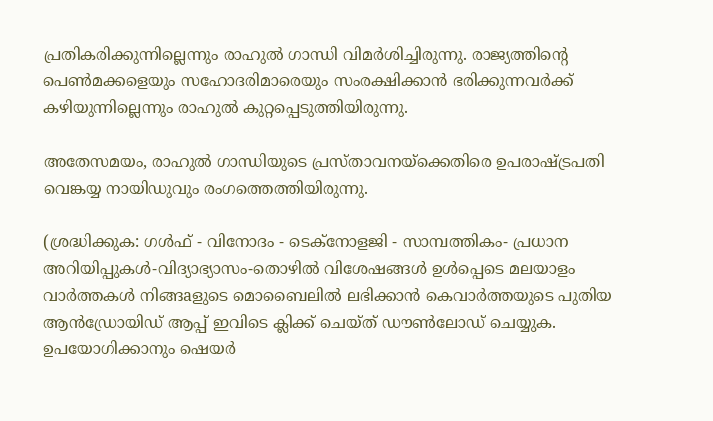പ്രതികരിക്കുന്നില്ലെന്നും രാഹുല്‍ ഗാന്ധി വിമര്‍ശിച്ചിരുന്നു. രാജ്യത്തിന്റെ പെണ്‍മക്കളെയും സഹോദരിമാരെയും സംരക്ഷിക്കാന്‍ ഭരിക്കുന്നവര്‍ക്ക് കഴിയുന്നില്ലെന്നും രാഹുല്‍ കുറ്റപ്പെടുത്തിയിരുന്നു.

അതേസമയം, രാഹുല്‍ ഗാന്ധിയുടെ പ്രസ്താവനയ്ക്കെതിരെ ഉപരാഷ്ട്രപതി വെങ്കയ്യ നായിഡുവും രംഗത്തെത്തിയിരുന്നു.

(ശ്രദ്ധിക്കുക: ഗൾഫ് - വിനോദം - ടെക്നോളജി - സാമ്പത്തികം- പ്രധാന അറിയിപ്പുകൾ-വിദ്യാഭ്യാസം-തൊഴിൽ വിശേഷങ്ങൾ ഉൾപ്പെടെ മലയാളം വാർത്തകൾ നിങ്ങaളുടെ മൊബൈലിൽ ലഭിക്കാൻ കെവാർത്തയുടെ പുതിയ ആൻഡ്രോയിഡ് ആപ്പ് ഇവിടെ ക്ലിക്ക് ചെയ്ത് ഡൗൺലോഡ് ചെയ്യുക. ഉപയോഗിക്കാനും ഷെയർ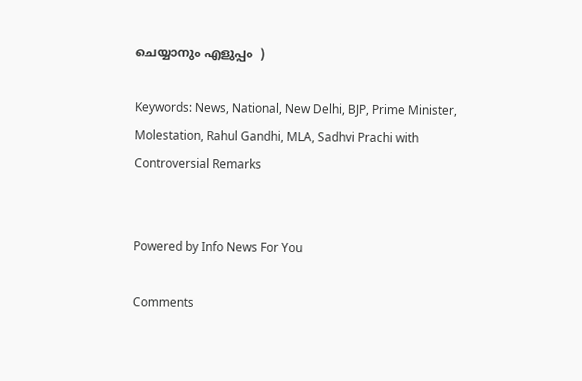ചെയ്യാനും എളുപ്പം  )

Keywords: News, National, New Delhi, BJP, Prime Minister, Molestation, Rahul Gandhi, MLA, Sadhvi Prachi with Controversial Remarks


Powered by Info News For You

Comments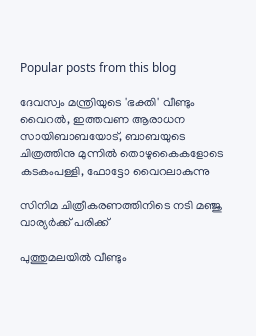Popular posts from this blog

ദേവസ്വം മന്ത്രിയുടെ 'ഭക്തി' വീണ്ടും വൈറല്‍, ഇത്തവണ ആരാധന സായിബാബയോട്, ബാബയുടെ ചിത്രത്തിനു മുന്നില്‍ തൊഴുകൈകളോടെ കടകംപള്ളി, ഫോട്ടോ വൈറലാകുന്നു

സിനിമ ചിത്രീകരണത്തിനിടെ നടി മഞ്ജു വാര്യര്‍ക്ക് പരിക്ക്

പുത്തുമലയില്‍ വീണ്ടും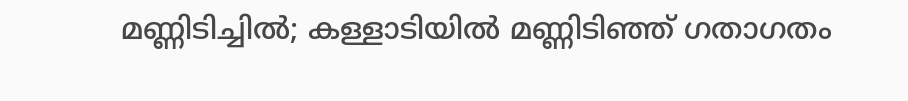മണ്ണിടിച്ചില്‍; കള്ളാടിയില്‍ മണ്ണിടിഞ്ഞ് ഗതാഗതം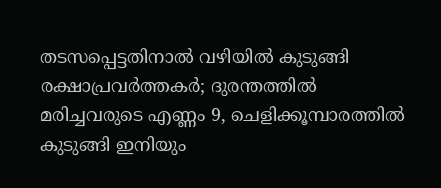തടസപ്പെട്ടതിനാല്‍ വഴിയില്‍ കുടുങ്ങി രക്ഷാപ്രവര്‍ത്തകര്‍; ദുരന്തത്തില്‍ മരിച്ചവരുടെ എണ്ണം 9, ചെളിക്കൂമ്പാരത്തില്‍ കുടുങ്ങി ഇനിയും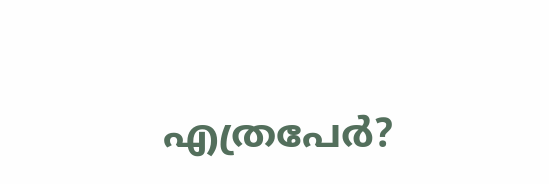എത്രപേര്‍?